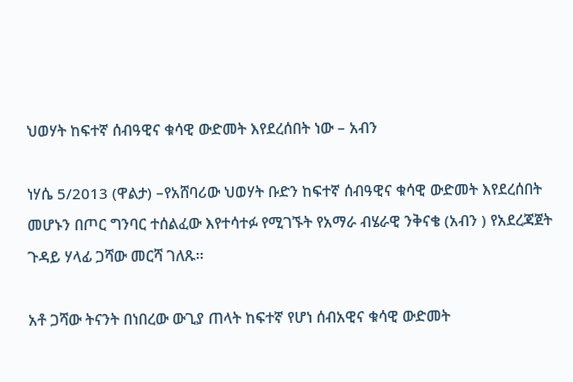ህወሃት ከፍተኛ ሰብዓዊና ቁሳዊ ውድመት እየደረሰበት ነው – አብን

ነሃሴ 5/2013 (ዋልታ) –የአሸባሪው ህወሃት ቡድን ከፍተኛ ሰብዓዊና ቁሳዊ ውድመት እየደረሰበት መሆኑን በጦር ግንባር ተሰልፈው እየተሳተፉ የሚገኙት የአማራ ብሄራዊ ንቅናቄ (አብን ) የአደረጃጀት ጉዳይ ሃላፊ ጋሻው መርሻ ገለጹ፡፡

አቶ ጋሻው ትናንት በነበረው ውጊያ ጠላት ከፍተኛ የሆነ ሰብአዊና ቁሳዊ ውድመት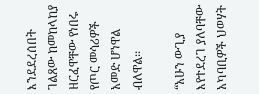እንደደረሰበት ገልጸው ከመከላከያ ዘርፈዋቸው የነበሩ የጦር መሳሪዎች አመድ ሆነዋል ብለዋል፡፡

“አሁን ውጊያ እየተደረገ ያለባቸው አካባቢዎች ህወሃት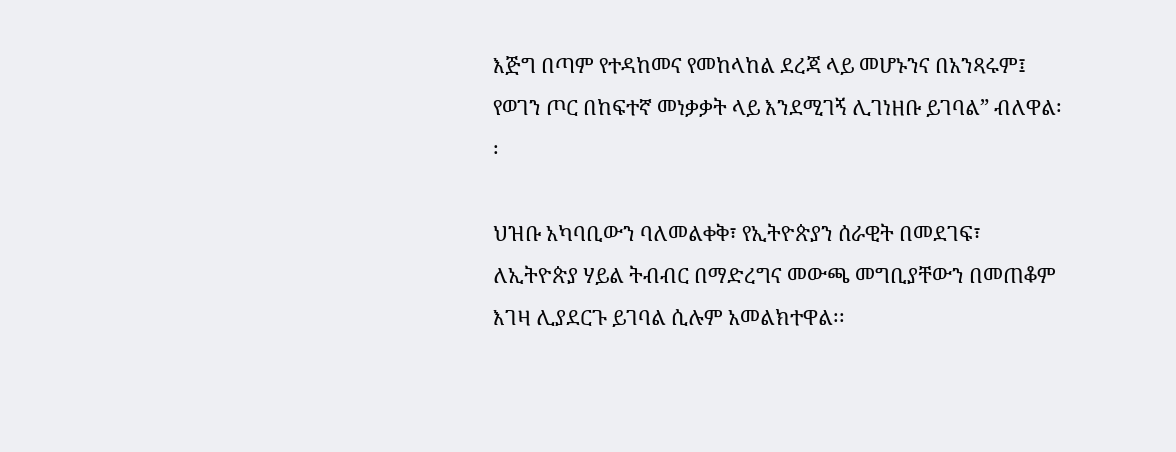እጅግ በጣም የተዳከመና የመከላከል ደረጃ ላይ መሆኑንና በአንጻሩም፤ የወገን ጦር በከፍተኛ መነቃቃት ላይ እንደሚገኝ ሊገነዘቡ ይገባል” ብለዋል፡፡

ህዝቡ አካባቢውን ባለመልቀቅ፣ የኢትዮጵያን ሰራዊት በመደገፍ፣ ለኢትዮጵያ ሃይል ትብብር በማድረግና መውጫ መግቢያቸውን በመጠቆም እገዛ ሊያደርጉ ይገባል ሲሉም አመልክተዋል፡፡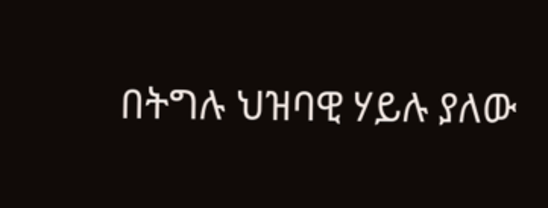በትግሉ ህዝባዊ ሃይሉ ያለው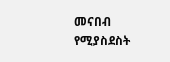መናበብ የሚያስደስት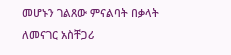መሆኑን ገልጸው ምናልባት በቃላት ለመናገር አስቸጋሪ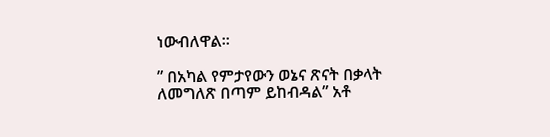ነውብለዋል።

” በአካል የምታየውን ወኔና ጽናት በቃላት ለመግለጽ በጣም ይከብዳል” አቶ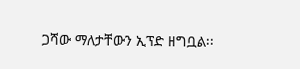ጋሻው ማለታቸውን ኢፕድ ዘግቧል፡፡